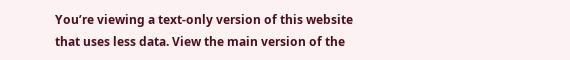You’re viewing a text-only version of this website that uses less data. View the main version of the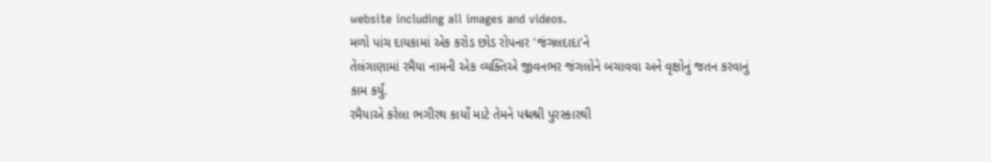website including all images and videos.
મળો પાંચ દાયકામાં એક કરોડ છોડ રોપનાર 'જંગલદાદા'ને
તેલંગાણામાં રમૈયા નામની એક વ્યક્તિએ જીવનભર જંગલોને બચાવવા અને વૃક્ષોનું જતન કરવાનું કામ કર્યું.
રમૈયાએ કરેલા ભગીરથ કાર્યો માટે તેમને પદ્મશ્રી પુરસ્કારથી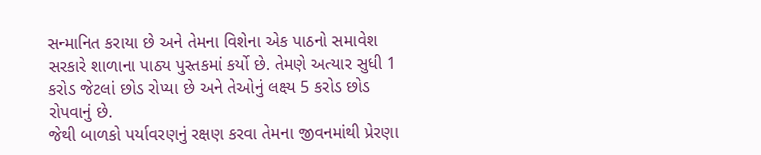સન્માનિત કરાયા છે અને તેમના વિશેના એક પાઠનો સમાવેશ સરકારે શાળાના પાઠ્ય પુસ્તકમાં કર્યો છે. તેમણે અત્યાર સુધી 1 કરોડ જેટલાં છોડ રોપ્યા છે અને તેઓનું લક્ષ્ય 5 કરોડ છોડ રોપવાનું છે.
જેથી બાળકો પર્યાવરણનું રક્ષણ કરવા તેમના જીવનમાંથી પ્રેરણા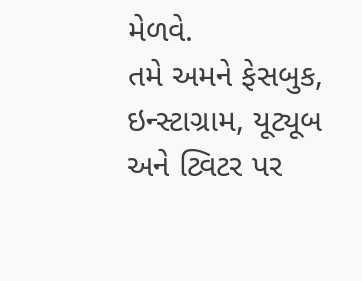મેળવે.
તમે અમને ફેસબુક, ઇન્સ્ટાગ્રામ, યૂટ્યૂબ અને ટ્વિટર પર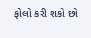ફોલો કરી શકો છો